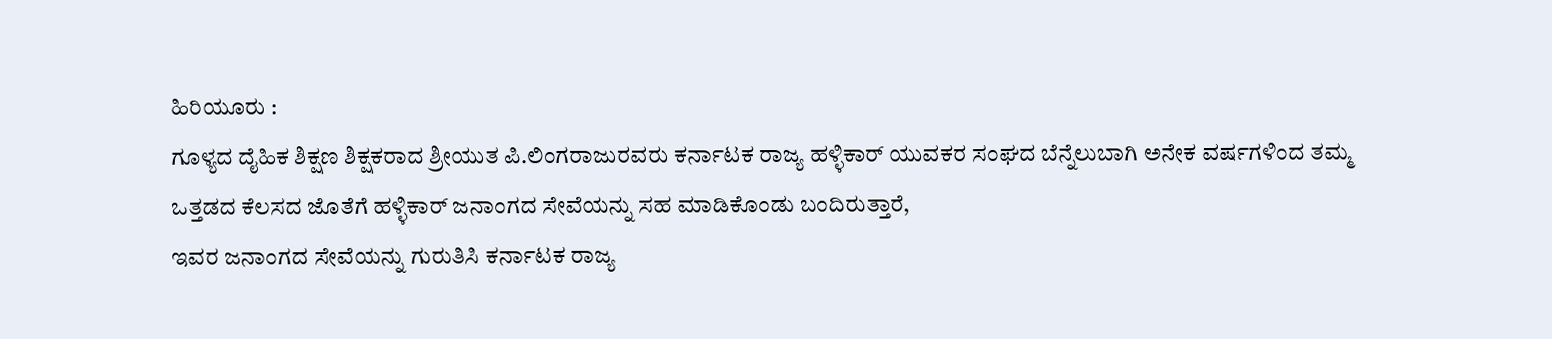ಹಿರಿಯೂರು :
ಗೂಳ್ಯದ ದೈಹಿಕ ಶಿಕ್ಷಣ ಶಿಕ್ಷಕರಾದ ಶ್ರೀಯುತ ಪಿ.ಲಿಂಗರಾಜುರವರು ಕರ್ನಾಟಕ ರಾಜ್ಯ ಹಳ್ಳಿಕಾರ್ ಯುವಕರ ಸಂಘದ ಬೆನ್ನೆಲುಬಾಗಿ ಅನೇಕ ವರ್ಷಗಳಿಂದ ತಮ್ಮ ಒತ್ತಡದ ಕೆಲಸದ ಜೊತೆಗೆ ಹಳ್ಳಿಕಾರ್ ಜನಾಂಗದ ಸೇವೆಯನ್ನು ಸಹ ಮಾಡಿಕೊಂಡು ಬಂದಿರುತ್ತಾರೆ,
ಇವರ ಜನಾಂಗದ ಸೇವೆಯನ್ನು ಗುರುತಿಸಿ ಕರ್ನಾಟಕ ರಾಜ್ಯ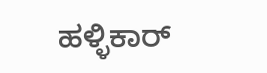ಹಳ್ಳಿಕಾರ್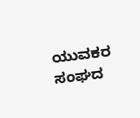ಯುವಕರ ಸಂಘದ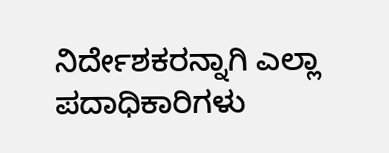ನಿರ್ದೇಶಕರನ್ನಾಗಿ ಎಲ್ಲಾ ಪದಾಧಿಕಾರಿಗಳು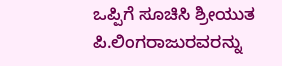ಒಪ್ಪಿಗೆ ಸೂಚಿಸಿ ಶ್ರೀಯುತ ಪಿ.ಲಿಂಗರಾಜುರವರನ್ನು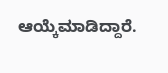ಆಯ್ಕೆಮಾಡಿದ್ದಾರೆ.